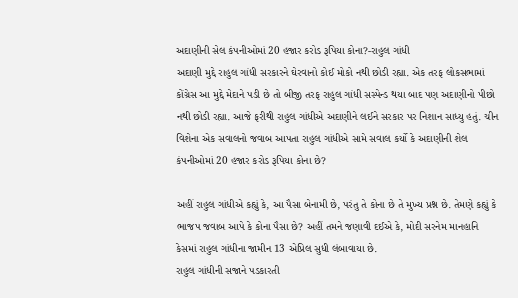અદાણીની સેલ કંપનીઓમાં 20 હજાર કરોડ રૂપિયા કોના?-રાહુલ ગાંધી
અદાણી મુદ્દે રાહુલ ગાંધી સરકારને ઘેરવાનો કોઈ મોકો નથી છોડી રહ્યા. એક તરફ લોકસભામાં કોંગ્રેસ આ મુદ્દે મેદાને પડી છે તો બીજી તરફ રાહુલ ગાંધી સસ્પેન્ડ થયા બાદ પણ અદાણીનો પીછો નથી છોડી રહ્યા. આજે ફરીથી રાહુલ ગાંધીએ અદાણીને લઈને સરકાર પર નિશાન સાધ્યુ હતું. ચીન વિશેના એક સવાલનો જવાબ આપતા રાહુલ ગાંધીએ સામે સવાલ કર્યો કે અદાણીની શેલ કંપનીઓમાં 20 હજાર કરોડ રૂપિયા કોના છે?

અહીં રાહુલ ગાંધીએ કહ્યું કે, આ પૈસા બેનામી છે, પરંતુ તે કોના છે તે મુખ્ય પ્રશ્ન છે. તેમણે કહ્યું કે ભાજપ જવાબ આપે કે કોના પૈસા છે? અહીં તમને જણાવી દઈએ કે, મોદી સરનેમ માનહાનિ કેસમાં રાહુલ ગાંધીના જામીન 13 એપ્રિલ સુધી લંબાવાયા છે.
રાહુલ ગાંધીની સજાને પડકારતી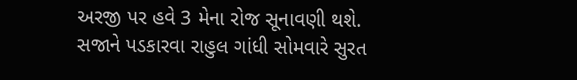અરજી પર હવે 3 મેના રોજ સૂનાવણી થશે. સજાને પડકારવા રાહુલ ગાંધી સોમવારે સુરત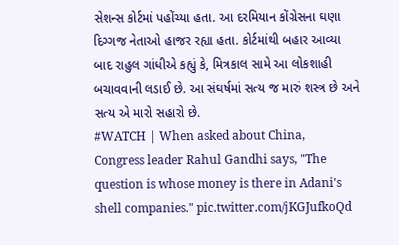સેશન્સ કોર્ટમાં પહોંચ્યા હતા. આ દરમિયાન કોંગ્રેસના ઘણા દિગ્ગજ નેતાઓ હાજર રહ્યા હતા. કોર્ટમાંથી બહાર આવ્યા બાદ રાહુલ ગાંધીએ કહ્યું કે, મિત્રકાલ સામે આ લોકશાહી બચાવવાની લડાઈ છે. આ સંઘર્ષમાં સત્ય જ મારું શસ્ત્ર છે અને સત્ય એ મારો સહારો છે.
#WATCH | When asked about China, Congress leader Rahul Gandhi says, "The question is whose money is there in Adani's shell companies." pic.twitter.com/jKGJufkoQd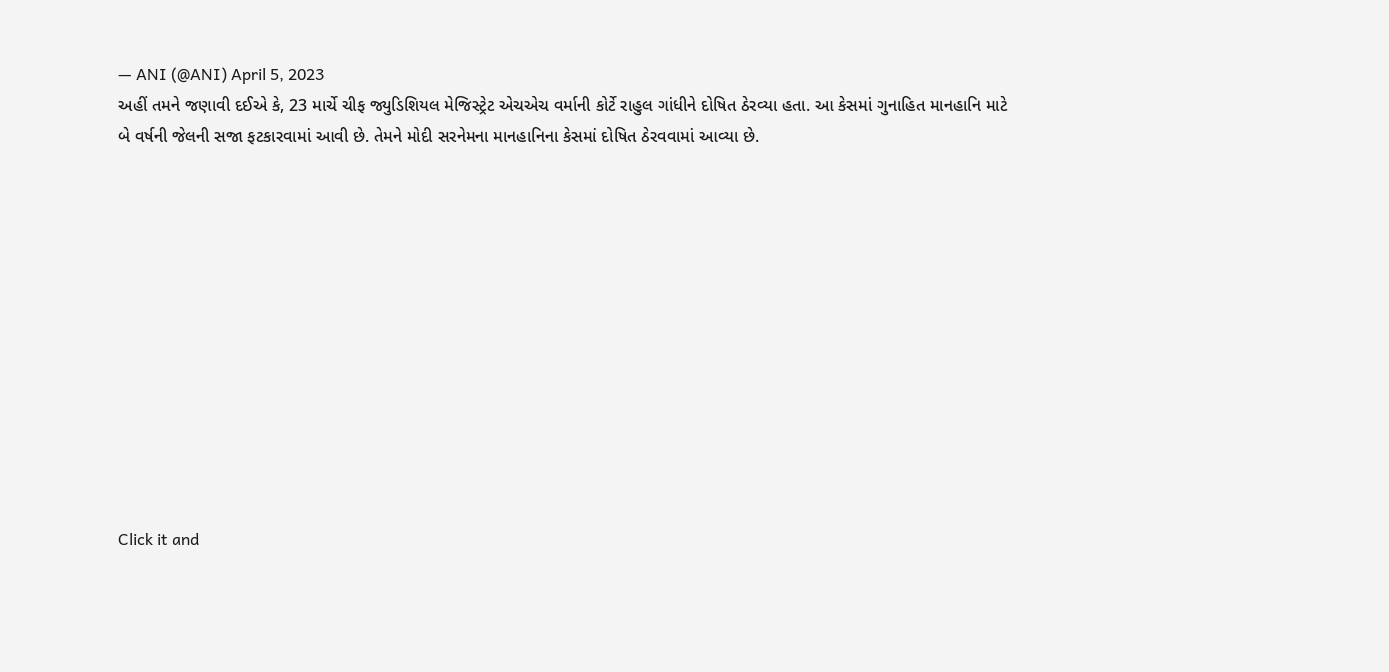— ANI (@ANI) April 5, 2023
અહીં તમને જણાવી દઈએ કે, 23 માર્ચે ચીફ જ્યુડિશિયલ મેજિસ્ટ્રેટ એચએચ વર્માની કોર્ટે રાહુલ ગાંધીને દોષિત ઠેરવ્યા હતા. આ કેસમાં ગુનાહિત માનહાનિ માટે બે વર્ષની જેલની સજા ફટકારવામાં આવી છે. તેમને મોદી સરનેમના માનહાનિના કેસમાં દોષિત ઠેરવવામાં આવ્યા છે.












Click it and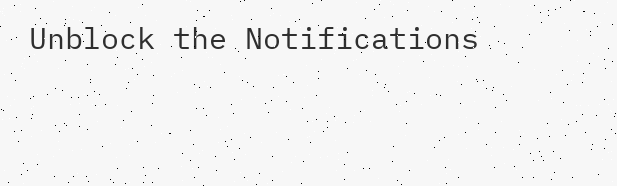Unblock the Notifications